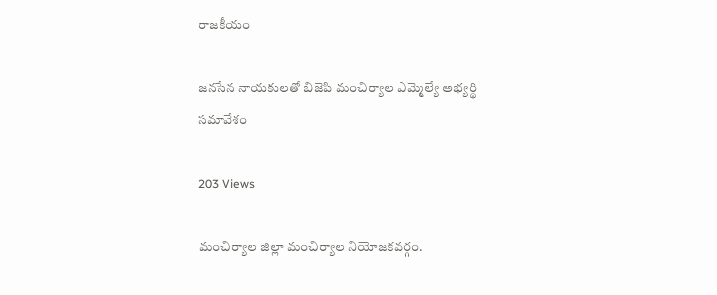రాజకీయం

జనసేన నాయకులతో బిజెపి మంచిర్యాల ఎమ్మెల్యే అభ్యర్థి సమావేశం

203 Views

మంచిర్యాల జిల్లా మంచిర్యాల నియోజకవర్గం.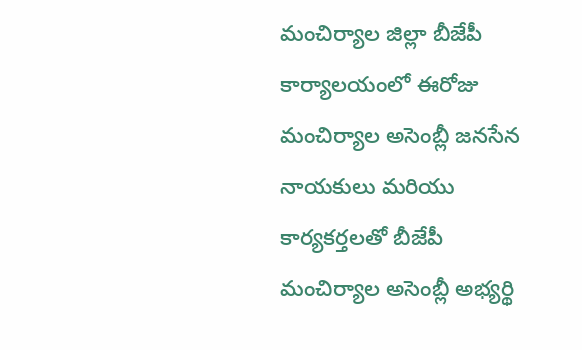మంచిర్యాల జిల్లా బీజేపీ కార్యాలయంలో ఈరోజు మంచిర్యాల అసెంబ్లీ జనసేన నాయకులు మరియు కార్యకర్తలతో బీజేపీ మంచిర్యాల అసెంబ్లీ అభ్యర్థి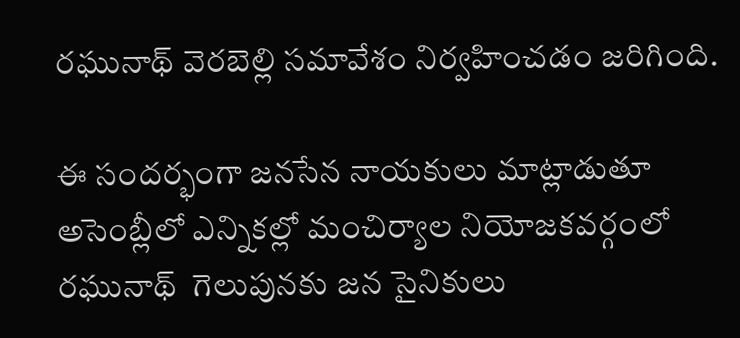రఘునాథ్ వెరబెల్లి సమావేశం నిర్వహించడం జరిగింది.

ఈ సందర్భంగా జనసేన నాయకులు మాట్లాడుతూ అసెంబ్లీలో ఎన్నికల్లో మంచిర్యాల నియోజకవర్గంలో రఘునాథ్  గెలుపునకు జన సైనికులు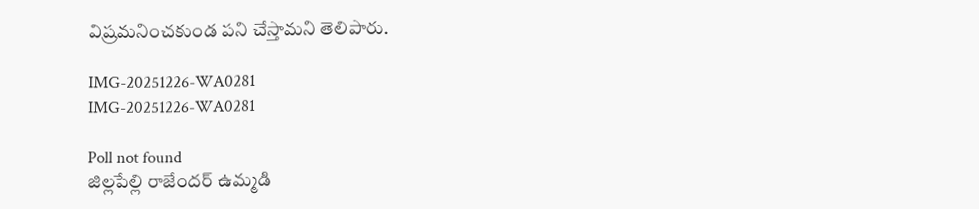విష్రమనించకుండ పని చేస్తామని తెలిపారు.

IMG-20251226-WA0281
IMG-20251226-WA0281

Poll not found
జిల్లపేల్లి రాజేందర్ ఉమ్మడి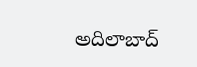అదిలాబాద్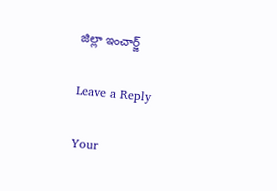జిల్లా ఇంచార్జ్

Leave a Reply

Your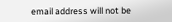email address will not be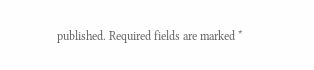published. Required fields are marked *